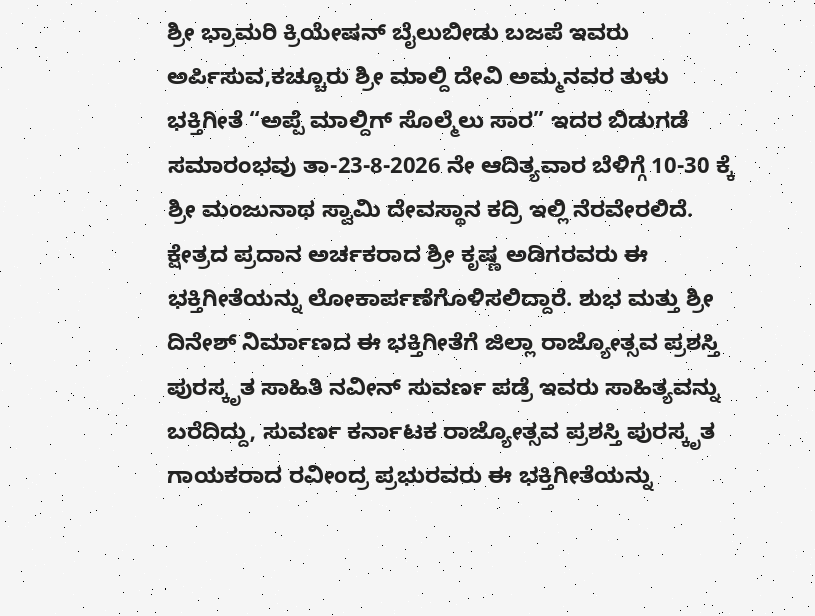ಶ್ರೀ ಭ್ರಾಮರಿ ಕ್ರಿಯೇಷನ್ ಬೈಲುಬೀಡು ಬಜಪೆ ಇವರು ಅರ್ಪಿಸುವ,ಕಚ್ಚೂರು ಶ್ರೀ ಮಾಲ್ದಿ ದೇವಿ ಅಮ್ಮನವರ ತುಳು ಭಕ್ತಿಗೀತೆ “ಅಪ್ಪೆ ಮಾಲ್ದಿಗ್ ಸೊಲ್ಮೆಲು ಸಾರ” ಇದರ ಬಿಡುಗಡೆ ಸಮಾರಂಭವು ತಾ-23-8-2026 ನೇ ಆದಿತ್ಯವಾರ ಬೆಳಿಗ್ಗೆ 10-30 ಕ್ಕೆ ಶ್ರೀ ಮಂಜುನಾಥ ಸ್ವಾಮಿ ದೇವಸ್ಥಾನ ಕದ್ರಿ ಇಲ್ಲಿ ನೆರವೇರಲಿದೆ. ಕ್ಷೇತ್ರದ ಪ್ರದಾನ ಅರ್ಚಕರಾದ ಶ್ರೀ ಕೃಷ್ಣ ಅಡಿಗರವರು ಈ ಭಕ್ತಿಗೀತೆಯನ್ನು ಲೋಕಾರ್ಪಣೆಗೊಳಿಸಲಿದ್ದಾರೆ. ಶುಭ ಮತ್ತು ಶ್ರೀ ದಿನೇಶ್ ನಿರ್ಮಾಣದ ಈ ಭಕ್ತಿಗೀತೆಗೆ ಜಿಲ್ಲಾ ರಾಜ್ಯೋತ್ಸವ ಪ್ರಶಸ್ತಿ ಪುರಸ್ಕೃತ ಸಾಹಿತಿ ನವೀನ್ ಸುವರ್ಣ ಪಡ್ರೆ ಇವರು ಸಾಹಿತ್ಯವನ್ನು ಬರೆದಿದ್ದು, ಸುವರ್ಣ ಕರ್ನಾಟಕ ರಾಜ್ಯೋತ್ಸವ ಪ್ರಶಸ್ತಿ ಪುರಸ್ಕೃತ ಗಾಯಕರಾದ ರವೀಂದ್ರ ಪ್ರಭುರವರು ಈ ಭಕ್ತಿಗೀತೆಯನ್ನು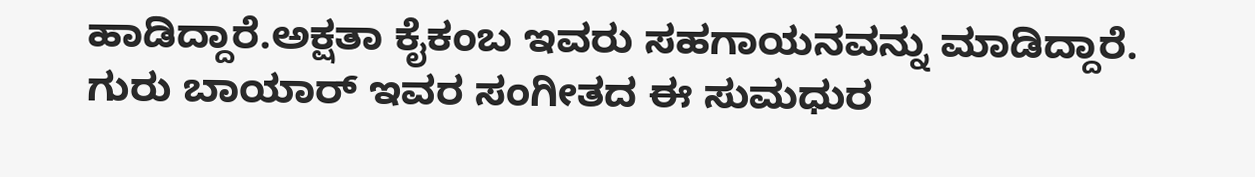ಹಾಡಿದ್ದಾರೆ.ಅಕ್ಷತಾ ಕೈಕಂಬ ಇವರು ಸಹಗಾಯನವನ್ನು ಮಾಡಿದ್ದಾರೆ. ಗುರು ಬಾಯಾರ್ ಇವರ ಸಂಗೀತದ ಈ ಸುಮಧುರ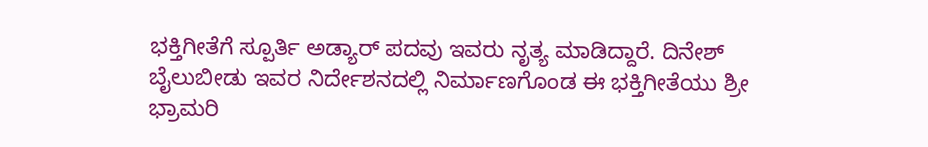ಭಕ್ತಿಗೀತೆಗೆ ಸ್ಪೂರ್ತಿ ಅಡ್ಯಾರ್ ಪದವು ಇವರು ನೃತ್ಯ ಮಾಡಿದ್ದಾರೆ. ದಿನೇಶ್ ಬೈಲುಬೀಡು ಇವರ ನಿರ್ದೇಶನದಲ್ಲಿ ನಿರ್ಮಾಣಗೊಂಡ ಈ ಭಕ್ತಿಗೀತೆಯು ಶ್ರೀ ಭ್ರಾಮರಿ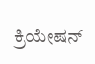ಕ್ರಿಯೇಷನ್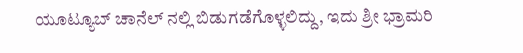ಯೂಟ್ಯೂಬ್ ಚಾನೆಲ್ ನಲ್ಲಿ ಬಿಡುಗಡೆಗೊಳ್ಳಲಿದ್ದು, ಇದು ಶ್ರೀ ಭ್ರಾಮರಿ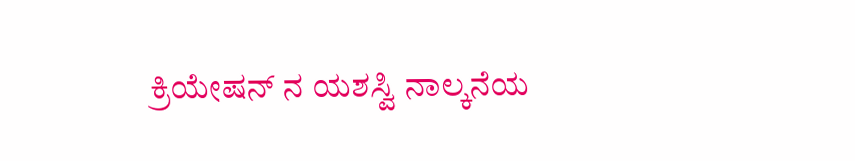ಕ್ರಿಯೇಷನ್ ನ ಯಶಸ್ವಿ ನಾಲ್ಕನೆಯ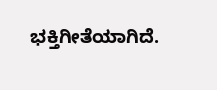ಭಕ್ತಿಗೀತೆಯಾಗಿದೆ.